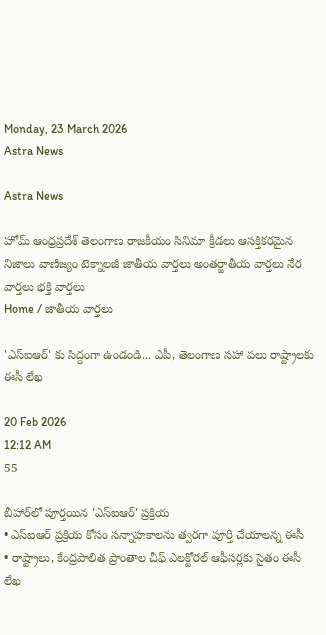Monday, 23 March 2026
Astra News

Astra News

హోమ్ ఆంధ్రప్రదేశ్ తెలంగాణ రాజకీయం సినిమా క్రీడలు ఆసక్తికరమైన నిజాలు వాణిజ్యం టెక్నాలజీ జాతీయ వార్తలు అంతర్జాతీయ వార్తలు నేర వార్తలు భక్తి వార్తలు
Home / జాతీయ వార్తలు

'ఎస్ఐఆర్' కు సిద్దంగా ఉండండి... ఎపీ, తెలంగాణ సహా పలు రాష్ట్రాలకు ఈసీ లేఖ

20 Feb 2026
12:12 AM
55

బీహార్‌లో పూర్తయిన 'ఎస్ఐఆర్' ప్రక్రియ
• ఎస్ఐఆర్ ప్రక్రియ కోసం సన్నాహకాలను త్వరగా పూర్తి చేయాలన్న ఈసీ
• రాష్ట్రాలు, కేంద్రపాలిత ప్రాంతాల చీఫ్ ఎలక్టోరల్ ఆఫీసర్లకు సైతం ఈసీ లేఖ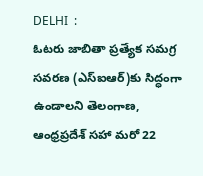DELHI  :
ఓటరు జాబితా ప్రత్యేక సమగ్ర సవరణ (ఎస్ఐఆర్)కు సిద్ధంగా ఉండాలని తెలంగాణ, ఆంధ్రప్రదేశ్ సహా మరో 22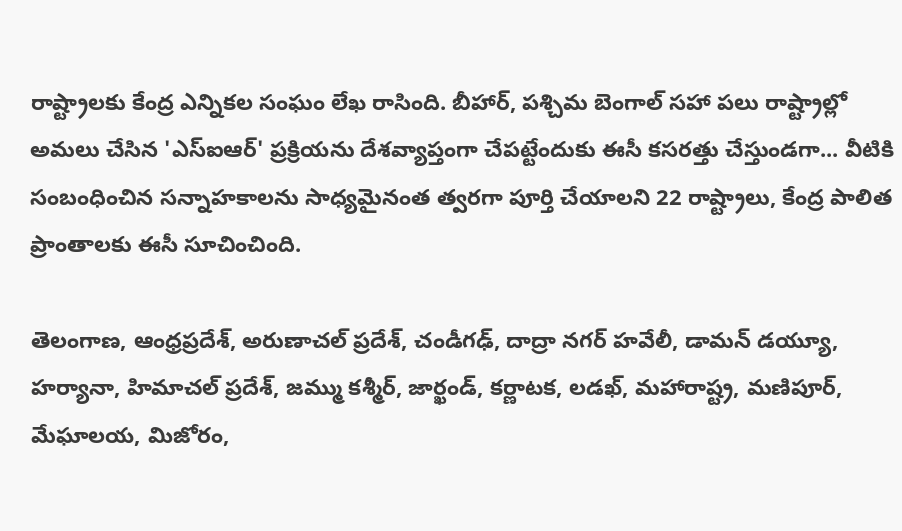రాష్ట్రాలకు కేంద్ర ఎన్నికల సంఘం లేఖ రాసింది. బీహార్, పశ్చిమ బెంగాల్ సహా పలు రాష్ట్రాల్లో అమలు చేసిన 'ఎస్ఐఆర్' ప్రక్రియను దేశవ్యాప్తంగా చేపట్టేందుకు ఈసీ కసరత్తు చేస్తుండగా... వీటికి సంబంధించిన సన్నాహకాలను సాధ్యమైనంత త్వరగా పూర్తి చేయాలని 22 రాష్ట్రాలు, కేంద్ర పాలిత ప్రాంతాలకు ఈసీ సూచించింది.

తెలంగాణ, ఆంధ్రప్రదేశ్, అరుణాచల్ ప్రదేశ్, చండీగఢ్, దాద్రా నగర్ హవేలీ, డామన్ డయ్యూ, హర్యానా, హిమాచల్ ప్రదేశ్, జమ్ము కశ్మీర్, జార్ఖండ్, కర్ణాటక, లడఖ్, మహారాష్ట్ర, మణిపూర్, మేఘాలయ, మిజోరం,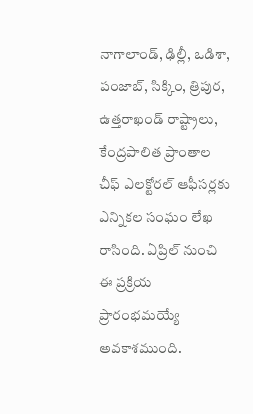నాగాలాండ్, ఢిల్లీ, ఒడిశా, పంజాబ్, సిక్కిం, త్రిపుర, ఉత్తరాఖండ్ రాష్ట్రాలు, కేంద్రపాలిత ప్రాంతాల చీఫ్ ఎలక్టోరల్ ఆఫీసర్లకు ఎన్నికల సంఘం లేఖ రాసింది. ఏప్రిల్ నుంచి ఈ ప్రక్రియ ప్రారంభమయ్యే అవకాశముంది.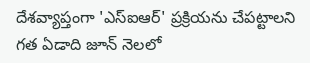దేశవ్యాప్తంగా 'ఎస్ఐఆర్' ప్రక్రియను చేపట్టాలని గత ఏడాది జూన్ నెలలో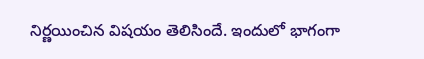నిర్ణయించిన విషయం తెలిసిందే. ఇందులో భాగంగా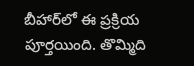బీహార్‌లో ఈ ప్రక్రియ పూర్తయింది. తొమ్మిది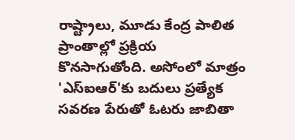రాష్ట్రాలు, మూడు కేంద్ర పాలిత ప్రాంతాల్లో ప్రక్రియ కొనసాగుతోంది. అసోంలో మాత్రం 'ఎస్ఐఆర్'కు బదులు ప్రత్యేక సవరణ పేరుతో ఓటరు జాబితా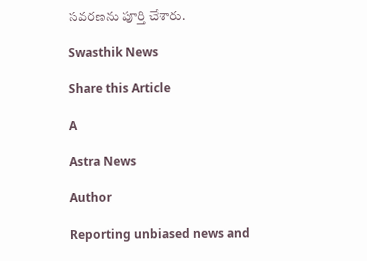సవరణను పూర్తి చేశారు.

Swasthik News

Share this Article

A

Astra News

Author

Reporting unbiased news and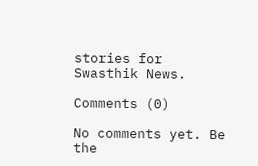stories for Swasthik News.

Comments (0)

No comments yet. Be the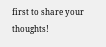first to share your thoughts!